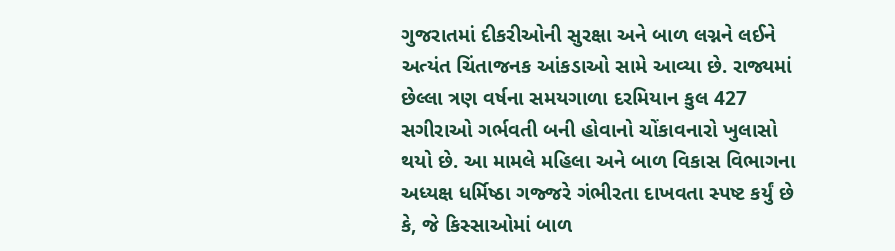ગુજરાતમાં દીકરીઓની સુરક્ષા અને બાળ લગ્નને લઈને અત્યંત ચિંતાજનક આંકડાઓ સામે આવ્યા છે. રાજ્યમાં છેલ્લા ત્રણ વર્ષના સમયગાળા દરમિયાન કુલ 427 સગીરાઓ ગર્ભવતી બની હોવાનો ચોંકાવનારો ખુલાસો થયો છે. આ મામલે મહિલા અને બાળ વિકાસ વિભાગના અધ્યક્ષ ધર્મિષ્ઠા ગજ્જરે ગંભીરતા દાખવતા સ્પષ્ટ કર્યું છે કે, જે કિસ્સાઓમાં બાળ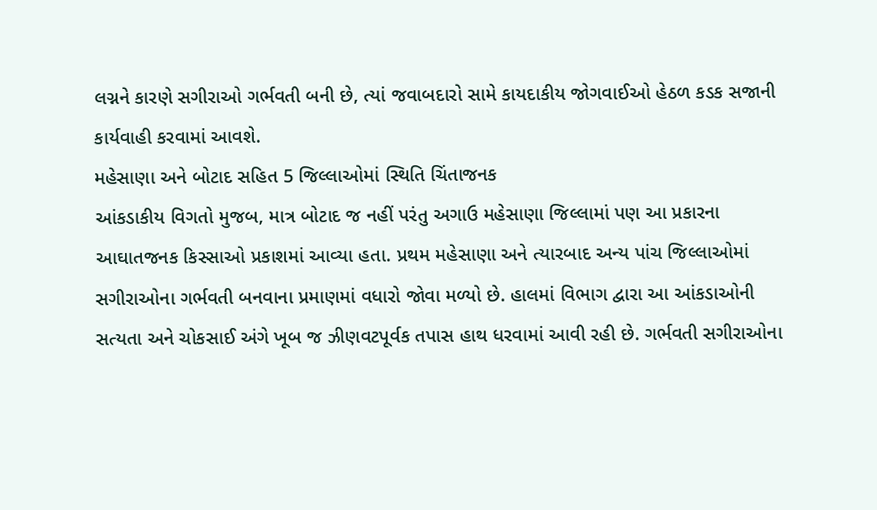લગ્નને કારણે સગીરાઓ ગર્ભવતી બની છે, ત્યાં જવાબદારો સામે કાયદાકીય જોગવાઈઓ હેઠળ કડક સજાની કાર્યવાહી કરવામાં આવશે.
મહેસાણા અને બોટાદ સહિત 5 જિલ્લાઓમાં સ્થિતિ ચિંતાજનક
આંકડાકીય વિગતો મુજબ, માત્ર બોટાદ જ નહીં પરંતુ અગાઉ મહેસાણા જિલ્લામાં પણ આ પ્રકારના આઘાતજનક કિસ્સાઓ પ્રકાશમાં આવ્યા હતા. પ્રથમ મહેસાણા અને ત્યારબાદ અન્ય પાંચ જિલ્લાઓમાં સગીરાઓના ગર્ભવતી બનવાના પ્રમાણમાં વધારો જોવા મળ્યો છે. હાલમાં વિભાગ દ્વારા આ આંકડાઓની સત્યતા અને ચોકસાઈ અંગે ખૂબ જ ઝીણવટપૂર્વક તપાસ હાથ ધરવામાં આવી રહી છે. ગર્ભવતી સગીરાઓના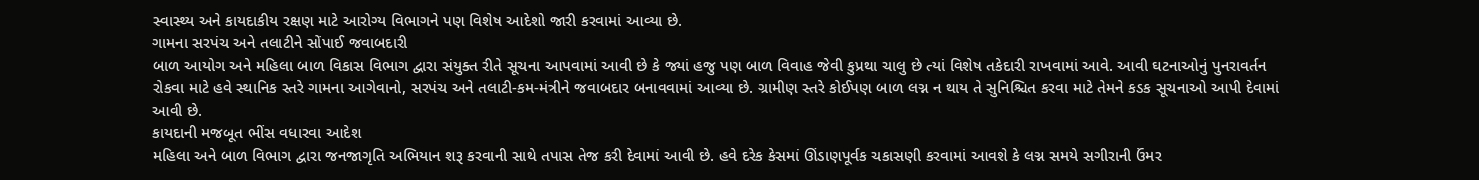સ્વાસ્થ્ય અને કાયદાકીય રક્ષણ માટે આરોગ્ય વિભાગને પણ વિશેષ આદેશો જારી કરવામાં આવ્યા છે.
ગામના સરપંચ અને તલાટીને સોંપાઈ જવાબદારી
બાળ આયોગ અને મહિલા બાળ વિકાસ વિભાગ દ્વારા સંયુક્ત રીતે સૂચના આપવામાં આવી છે કે જ્યાં હજુ પણ બાળ વિવાહ જેવી કુપ્રથા ચાલુ છે ત્યાં વિશેષ તકેદારી રાખવામાં આવે. આવી ઘટનાઓનું પુનરાવર્તન રોકવા માટે હવે સ્થાનિક સ્તરે ગામના આગેવાનો, સરપંચ અને તલાટી-કમ-મંત્રીને જવાબદાર બનાવવામાં આવ્યા છે. ગ્રામીણ સ્તરે કોઈપણ બાળ લગ્ન ન થાય તે સુનિશ્ચિત કરવા માટે તેમને કડક સૂચનાઓ આપી દેવામાં આવી છે.
કાયદાની મજબૂત ભીંસ વધારવા આદેશ
મહિલા અને બાળ વિભાગ દ્વારા જનજાગૃતિ અભિયાન શરૂ કરવાની સાથે તપાસ તેજ કરી દેવામાં આવી છે. હવે દરેક કેસમાં ઊંડાણપૂર્વક ચકાસણી કરવામાં આવશે કે લગ્ન સમયે સગીરાની ઉંમર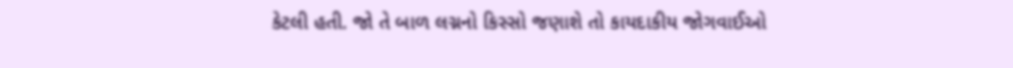કેટલી હતી. જો તે બાળ લગ્નનો કિસ્સો જણાશે તો કાયદાકીય જોગવાઈઓ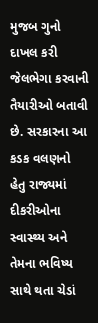મુજબ ગુનો દાખલ કરી જેલભેગા કરવાની તૈયારીઓ બતાવી છે. સરકારના આ કડક વલણનો હેતુ રાજ્યમાં દીકરીઓના સ્વાસ્થ્ય અને તેમના ભવિષ્ય સાથે થતા ચેડાં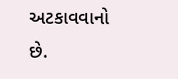અટકાવવાનો છે.